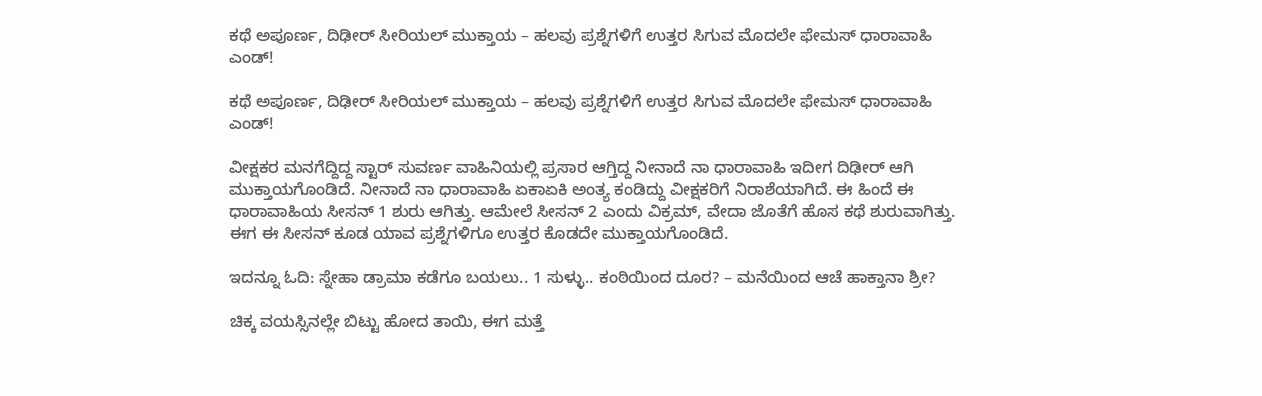ಕಥೆ ಅಪೂರ್ಣ, ದಿಢೀರ್ ಸೀರಿಯಲ್ ಮುಕ್ತಾಯ – ಹಲವು ಪ್ರಶ್ನೆಗಳಿಗೆ ಉತ್ತರ ಸಿಗುವ ಮೊದಲೇ ಫೇಮಸ್ ಧಾರಾವಾಹಿ ಎಂಡ್!

ಕಥೆ ಅಪೂರ್ಣ, ದಿಢೀರ್ ಸೀರಿಯಲ್ ಮುಕ್ತಾಯ – ಹಲವು ಪ್ರಶ್ನೆಗಳಿಗೆ ಉತ್ತರ ಸಿಗುವ ಮೊದಲೇ ಫೇಮಸ್ ಧಾರಾವಾಹಿ ಎಂಡ್!

ವೀಕ್ಷಕರ ಮನಗೆದ್ದಿದ್ದ ಸ್ಟಾರ್‌ ಸುವರ್ಣ ವಾಹಿನಿಯಲ್ಲಿ ಪ್ರಸಾರ ಆಗ್ತಿದ್ದ ನೀನಾದೆ ನಾ ಧಾರಾವಾಹಿ ಇದೀಗ ದಿಢೀರ್ ಆಗಿ ಮುಕ್ತಾಯಗೊಂಡಿದೆ. ನೀನಾದೆ ನಾ ಧಾರಾವಾಹಿ ಏಕಾಏಕಿ ಅಂತ್ಯ ಕಂಡಿದ್ದು ವೀಕ್ಷಕರಿಗೆ ನಿರಾಶೆಯಾಗಿದೆ. ಈ ಹಿಂದೆ ಈ ಧಾರಾವಾಹಿಯ ಸೀಸನ್‌ 1 ಶುರು ಆಗಿತ್ತು. ಆಮೇಲೆ ಸೀಸನ್‌ 2 ಎಂದು ವಿಕ್ರಮ್‌, ವೇದಾ ಜೊತೆಗೆ ಹೊಸ ಕಥೆ ಶುರುವಾಗಿತ್ತು. ಈಗ ಈ ಸೀಸನ್‌ ಕೂಡ ಯಾವ ಪ್ರಶ್ನೆಗಳಿಗೂ ಉತ್ತರ ಕೊಡದೇ ಮುಕ್ತಾಯಗೊಂಡಿದೆ.

ಇದನ್ನೂ ಓದಿ: ಸ್ನೇಹಾ ಡ್ರಾಮಾ ಕಡೆಗೂ ಬಯಲು.. 1 ಸುಳ್ಳು.. ಕಂಠಿಯಿಂದ ದೂರ? – ಮನೆಯಿಂದ ಆಚೆ ಹಾಕ್ತಾನಾ ಶ್ರೀ?

ಚಿಕ್ಕ ವಯಸ್ಸಿನಲ್ಲೇ ಬಿಟ್ಟು ಹೋದ ತಾಯಿ, ಈಗ ಮತ್ತೆ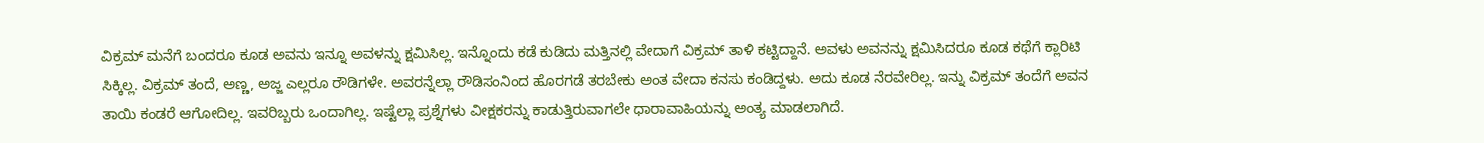ವಿಕ್ರಮ್‌ ಮನೆಗೆ ಬಂದರೂ ಕೂಡ ಅವನು ಇನ್ನೂ ಅವಳನ್ನು ಕ್ಷಮಿಸಿಲ್ಲ. ಇನ್ನೊಂದು ಕಡೆ ಕುಡಿದು ಮತ್ತಿನಲ್ಲಿ ವೇದಾಗೆ ವಿಕ್ರಮ್ ತಾಳಿ ಕಟ್ಟಿದ್ದಾನೆ. ಅವಳು ಅವನನ್ನು ಕ್ಷಮಿಸಿದರೂ ಕೂಡ ಕಥೆಗೆ ಕ್ಲಾರಿಟಿ ಸಿಕ್ಕಿಲ್ಲ. ವಿಕ್ರಮ್‌ ತಂದೆ, ಅಣ್ಣ, ಅಜ್ಜ ಎಲ್ಲರೂ ರೌಡಿಗಳೇ. ಅವರನ್ನೆಲ್ಲಾ ರೌಡಿಸಂನಿಂದ ಹೊರಗಡೆ ತರಬೇಕು ಅಂತ ವೇದಾ ಕನಸು ಕಂಡಿದ್ದಳು. ಅದು ಕೂಡ ನೆರವೇರಿಲ್ಲ. ಇನ್ನು ವಿಕ್ರಮ್‌ ತಂದೆಗೆ ಅವನ ತಾಯಿ ಕಂಡರೆ ಆಗೋದಿಲ್ಲ. ಇವರಿಬ್ಬರು ಒಂದಾಗಿಲ್ಲ. ಇಷ್ಟೆಲ್ಲಾ ಪ್ರಶ್ನೆಗಳು ವೀಕ್ಷಕರನ್ನು ಕಾಡುತ್ತಿರುವಾಗಲೇ ಧಾರಾವಾಹಿಯನ್ನು ಅಂತ್ಯ ಮಾಡಲಾಗಿದೆ.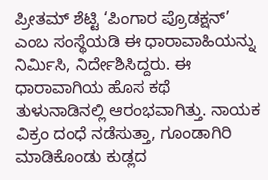ಪ್ರೀತಮ್ ಶೆಟ್ಟಿ ‘ಪಿಂಗಾರ ಪ್ರೊಡಕ್ಷನ್’ ಎಂಬ ಸಂಸ್ಥೆಯಡಿ ಈ ಧಾರಾವಾಹಿಯನ್ನು ನಿರ್ಮಿಸಿ, ನಿರ್ದೇಶಿಸಿದ್ದರು. ಈ ಧಾರಾವಾಗಿಯ ಹೊಸ ಕಥೆ ತುಳುನಾಡಿನಲ್ಲಿ ಆರಂಭವಾಗಿತ್ತು. ನಾಯಕ ವಿಕ್ರಂ ದಂಧೆ ನಡೆಸುತ್ತಾ, ಗೂಂಡಾಗಿರಿ ಮಾಡಿಕೊಂಡು ಕುಡ್ಲದ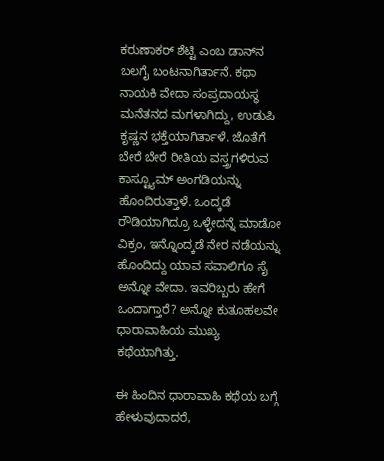ಕರುಣಾಕರ್ ಶೆಟ್ಟಿ ಎಂಬ ಡಾನ್‌ನ ಬಲಗೈ ಬಂಟನಾಗಿರ್ತಾನೆ. ಕಥಾ ನಾಯಕಿ ವೇದಾ ಸಂಪ್ರದಾಯಸ್ಥ ಮನೆತನದ ಮಗಳಾಗಿದ್ದು, ಉಡುಪಿ ಕೃಷ್ಣನ ಭಕ್ತೆಯಾಗಿರ್ತಾಳೆ. ಜೊತೆಗೆ ಬೇರೆ ಬೇರೆ ರೀತಿಯ ವಸ್ತ್ರಗಳಿರುವ ಕಾಸ್ಟ್ಯೂಮ್ ಅಂಗಡಿಯನ್ನು ಹೊಂದಿರುತ್ತಾಳೆ. ಒಂದ್ಕಡೆ ರೌಡಿಯಾಗಿದ್ರೂ ಒಳ್ಳೇದನ್ನೆ ಮಾಡೋ ವಿಕ್ರಂ, ಇನ್ನೊಂದ್ಕಡೆ ನೇರ ನಡೆಯನ್ನು ಹೊಂದಿದ್ದು ಯಾವ ಸವಾಲಿಗೂ ಸೈ ಅನ್ನೋ ವೇದಾ. ಇವರಿಬ್ಬರು ಹೇಗೆ ಒಂದಾಗ್ತಾರೆ? ಅನ್ನೋ ಕುತೂಹಲವೇ ಧಾರಾವಾಹಿಯ ಮುಖ್ಯ ಕಥೆಯಾಗಿತ್ತು.

ಈ ಹಿಂದಿನ ಧಾರಾವಾಹಿ ಕಥೆಯ ಬಗ್ಗೆ ಹೇಳುವುದಾದರೆ,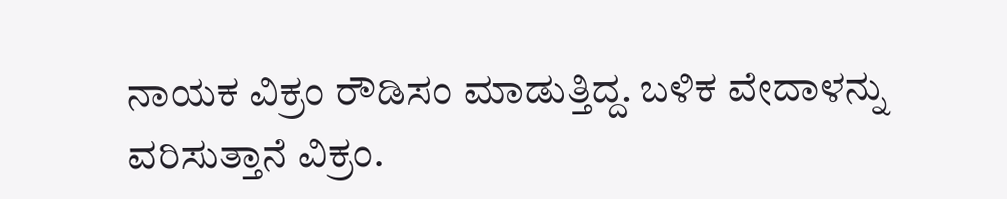ನಾಯಕ ವಿಕ್ರಂ ರೌಡಿಸಂ ಮಾಡುತ್ತಿದ್ದ. ಬಳಿಕ ವೇದಾಳನ್ನು ವರಿಸುತ್ತಾನೆ ವಿಕ್ರಂ.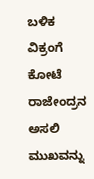ಬಳಿಕ ವಿಕ್ರಂಗೆ ಕೋಟೆ ರಾಜೇಂದ್ರನ ಅಸಲಿ ಮುಖವನ್ನು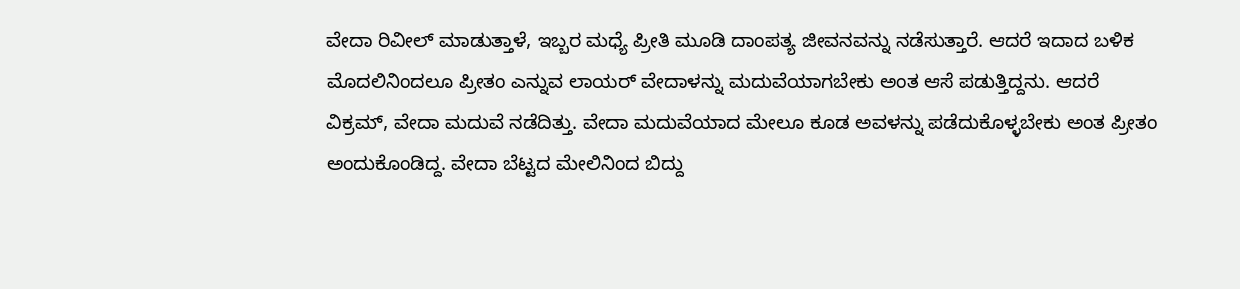ವೇದಾ ರಿವೀಲ್‌ ಮಾಡುತ್ತಾಳೆ, ಇಬ್ಬರ ಮಧ್ಯೆ ಪ್ರೀತಿ ಮೂಡಿ ದಾಂಪತ್ಯ ಜೀವನವನ್ನು ನಡೆಸುತ್ತಾರೆ. ಆದರೆ ಇದಾದ ಬಳಿಕ ಮೊದಲಿನಿಂದಲೂ ಪ್ರೀತಂ ಎನ್ನುವ ಲಾಯರ್ ವೇದಾಳನ್ನು ಮದುವೆಯಾಗಬೇಕು ಅಂತ ಆಸೆ ಪಡುತ್ತಿದ್ದನು. ಆದರೆ ವಿಕ್ರಮ್, ವೇದಾ ಮದುವೆ ನಡೆದಿತ್ತು. ವೇದಾ ಮದುವೆಯಾದ ಮೇಲೂ ಕೂಡ ಅವಳನ್ನು ಪಡೆದುಕೊಳ್ಳಬೇಕು ಅಂತ ಪ್ರೀತಂ ಅಂದುಕೊಂಡಿದ್ದ. ವೇದಾ ಬೆಟ್ಟದ ಮೇಲಿನಿಂದ ಬಿದ್ದು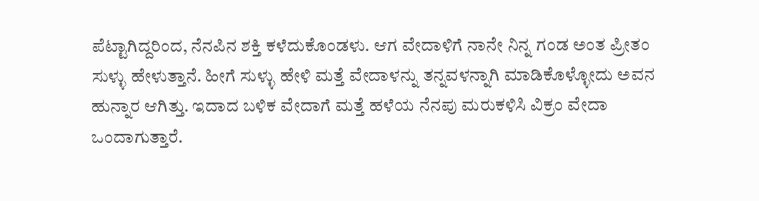ಪೆಟ್ಟಾಗಿದ್ದರಿಂದ, ನೆನಪಿನ ಶಕ್ತಿ ಕಳೆದುಕೊಂಡಳು. ಆಗ ವೇದಾಳಿಗೆ ನಾನೇ ನಿನ್ನ ಗಂಡ ಅಂತ ಪ್ರೀತಂ ಸುಳ್ಳು ಹೇಳುತ್ತಾನೆ. ಹೀಗೆ ಸುಳ್ಳು ಹೇಳಿ ಮತ್ತೆ ವೇದಾಳನ್ನು ತನ್ನವಳನ್ನಾಗಿ ಮಾಡಿಕೊಳ್ಳೋದು ಅವನ ಹುನ್ನಾರ ಆಗಿತ್ತು. ಇದಾದ ಬಳಿಕ ವೇದಾಗೆ ಮತ್ತೆ ಹಳೆಯ ನೆನಪು ಮರುಕಳಿಸಿ ವಿಕ್ರಂ ವೇದಾ ಒಂದಾಗುತ್ತಾರೆ.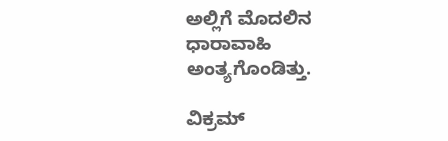ಅಲ್ಲಿಗೆ ಮೊದಲಿನ ಧಾರಾವಾಹಿ ಅಂತ್ಯಗೊಂಡಿತ್ತು.

ವಿಕ್ರಮ್‌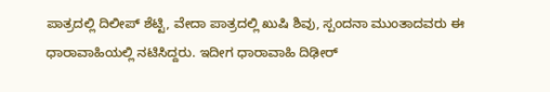ಪಾತ್ರದಲ್ಲಿ ದಿಲೀಪ್‌ ಶೆಟ್ಟಿ, ವೇದಾ ಪಾತ್ರದಲ್ಲಿ ಖುಷಿ ಶಿವು, ಸ್ಪಂದನಾ ಮುಂತಾದವರು ಈ ಧಾರಾವಾಹಿಯಲ್ಲಿ ನಟಿಸಿದ್ದರು. ಇದೀಗ ಧಾರಾವಾಹಿ ದಿಢೀರ್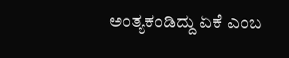ಅಂತ್ಯಕಂಡಿದ್ದು ಏಕೆ ಎಂಬ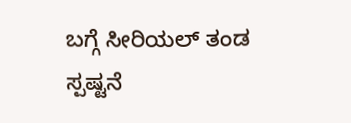ಬಗ್ಗೆ ಸೀರಿಯಲ್ ತಂಡ ಸ್ಪಷ್ಟನೆ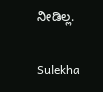ನೀಡಿಲ್ಲ.

Sulekha